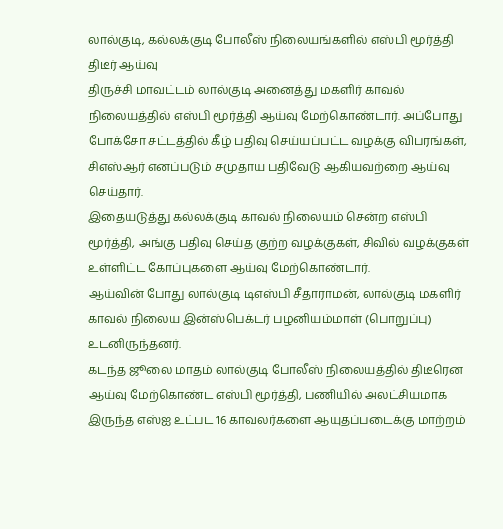லால்குடி, கல்லக்குடி போலீஸ் நிலையங்களில் எஸ்பி மூர்த்தி திடீர் ஆய்வு
திருச்சி மாவட்டம் லால்குடி அனைத்து மகளிர் காவல் நிலையத்தில் எஸ்பி மூர்த்தி ஆய்வு மேற்கொண்டார். அப்போது போக்சோ சட்டத்தில் கீழ் பதிவு செய்யப்பட்ட வழக்கு விபரங்கள், சிஎஸ்ஆர் எனப்படும் சமுதாய பதிவேடு ஆகியவற்றை ஆய்வு செய்தார்.
இதையடுத்து கல்லக்குடி காவல் நிலையம் சென்ற எஸ்பி மூர்த்தி, அங்கு பதிவு செய்த குற்ற வழக்குகள், சிவில் வழக்குகள் உள்ளிட்ட கோப்புகளை ஆய்வு மேற்கொண்டார்.
ஆய்வின் போது லால்குடி டிஎஸ்பி சீதாராமன், லால்குடி மகளிர் காவல் நிலைய இன்ஸ்பெக்டர் பழனியம்மாள் (பொறுப்பு) உடனிருந்தனர்.
கடந்த ஜூலை மாதம் லால்குடி போலீஸ் நிலையத்தில் திடீரென ஆய்வு மேற்கொண்ட எஸ்பி மூர்த்தி, பணியில் அலட்சியமாக இருந்த எஸ்ஐ உட்பட 16 காவலர்களை ஆயுதப்படைக்கு மாற்றம்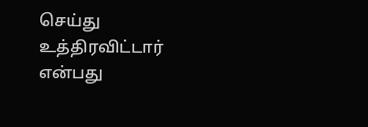செய்து உத்திரவிட்டார் என்பது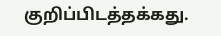குறிப்பிடத்தக்கது.